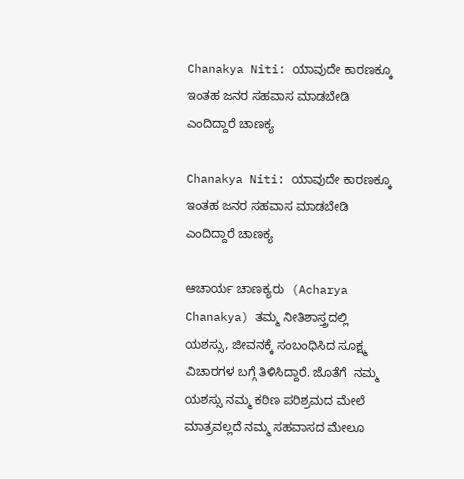Chanakya Niti: ಯಾವುದೇ ಕಾರಣಕ್ಕೂ ಇಂತಹ ಜನರ ಸಹವಾಸ ಮಾಡಬೇಡಿ ಎಂದಿದ್ದಾರೆ ಚಾಣಕ್ಯ

Chanakya Niti: ಯಾವುದೇ ಕಾರಣಕ್ಕೂ ಇಂತಹ ಜನರ ಸಹವಾಸ ಮಾಡಬೇಡಿ ಎಂದಿದ್ದಾರೆ ಚಾಣಕ್ಯ

ಆಚಾರ್ಯ ಚಾಣಕ್ಯರು  (Acharya Chanakya) ತಮ್ಮ ನೀತಿಶಾಸ್ತ್ರದಲ್ಲಿ ಯಶಸ್ಸು, ಜೀವನಕ್ಕೆ ಸಂಬಂಧಿಸಿದ ಸೂಕ್ಷ್ಮ ವಿಚಾರಗಳ ಬಗ್ಗೆ ತಿಳಿಸಿದ್ದಾರೆ. ಜೊತೆಗೆ  ನಮ್ಮ ಯಶಸ್ಸು ನಮ್ಮ ಕಠಿಣ ಪರಿಶ್ರಮದ ಮೇಲೆ ಮಾತ್ರವಲ್ಲದೆ ನಮ್ಮ ಸಹವಾಸದ ಮೇಲೂ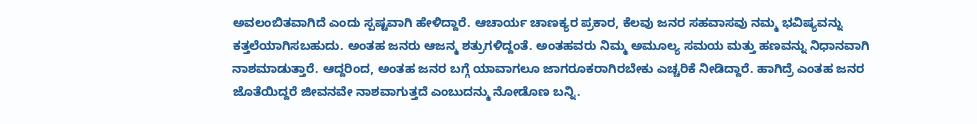ಅವಲಂಬಿತವಾಗಿದೆ ಎಂದು ಸ್ಪಷ್ಟವಾಗಿ ಹೇಳಿದ್ದಾರೆ. ಆಚಾರ್ಯ ಚಾಣಕ್ಯರ ಪ್ರಕಾರ, ಕೆಲವು ಜನರ ಸಹವಾಸವು ನಮ್ಮ ಭವಿಷ್ಯವನ್ನು ಕತ್ತಲೆಯಾಗಿಸಬಹುದು. ಅಂತಹ ಜನರು ಆಜನ್ಮ ಶತ್ರುಗಳಿದ್ದಂತೆ. ಅಂತಹವರು ನಿಮ್ಮ ಅಮೂಲ್ಯ ಸಮಯ ಮತ್ತು ಹಣವನ್ನು ನಿಧಾನವಾಗಿ ನಾಶಮಾಡುತ್ತಾರೆ. ಆದ್ದರಿಂದ, ಅಂತಹ ಜನರ ಬಗ್ಗೆ ಯಾವಾಗಲೂ ಜಾಗರೂಕರಾಗಿರಬೇಕು ಎಚ್ಚರಿಕೆ ನೀಡಿದ್ದಾರೆ. ಹಾಗಿದ್ರೆ ಎಂತಹ ಜನರ ಜೊತೆಯಿದ್ದರೆ ಜೀವನವೇ ನಾಶವಾಗುತ್ತದೆ ಎಂಬುದನ್ಮು ನೋಡೊಣ ಬನ್ನಿ.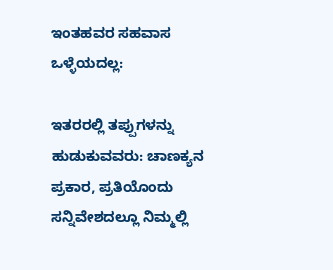ಇಂತಹವರ ಸಹವಾಸ ಒಳ್ಳೆಯದಲ್ಲ:

ಇತರರಲ್ಲಿ ತಪ್ಪುಗಳನ್ನು ಹುಡುಕುವವರು: ಚಾಣಕ್ಯನ ಪ್ರಕಾರ, ಪ್ರತಿಯೊಂದು ಸನ್ನಿವೇಶದಲ್ಲೂ ನಿಮ್ಮಲ್ಲಿ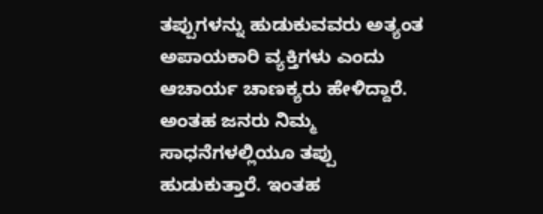ತಪ್ಪುಗಳನ್ನು ಹುಡುಕುವವರು ಅತ್ಯಂತ ಅಪಾಯಕಾರಿ ವ್ಯಕ್ತಿಗಳು ಎಂದು ಆಚಾರ್ಯ ಚಾಣಕ್ಯರು ಹೇಳಿದ್ದಾರೆ.  ಅಂತಹ ಜನರು ನಿಮ್ಮ ಸಾಧನೆಗಳಲ್ಲಿಯೂ ತಪ್ಪು ಹುಡುಕುತ್ತಾರೆ. ಇಂತಹ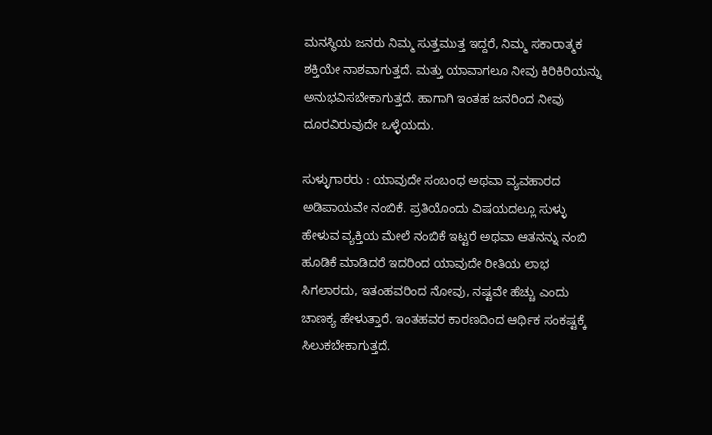ಮನಸ್ಥಿಯ ಜನರು ನಿಮ್ಮ ಸುತ್ತಮುತ್ತ ಇದ್ದರೆ, ನಿಮ್ಮ ಸಕಾರಾತ್ಮಕ ಶಕ್ತಿಯೇ ನಾಶವಾಗುತ್ತದೆ. ಮತ್ತು ಯಾವಾಗಲೂ ನೀವು ಕಿರಿಕಿರಿಯನ್ನು ಅನುಭವಿಸಬೇಕಾಗುತ್ತದೆ. ಹಾಗಾಗಿ ಇಂತಹ ಜನರಿಂದ ನೀವು ದೂರವಿರುವುದೇ ಒಳ್ಳೆಯದು.

ಸುಳ್ಳುಗಾರರು : ಯಾವುದೇ ಸಂಬಂಧ ಅಥವಾ ವ್ಯವಹಾರದ ಅಡಿಪಾಯವೇ ನಂಬಿಕೆ. ಪ್ರತಿಯೊಂದು ವಿಷಯದಲ್ಲೂ ಸುಳ್ಳು ಹೇಳುವ ವ್ಯಕ್ತಿಯ ಮೇಲೆ ನಂಬಿಕೆ ಇಟ್ಟರೆ ಅಥವಾ ಆತನನ್ನು ನಂಬಿ ಹೂಡಿಕೆ ಮಾಡಿದರೆ ಇದರಿಂದ ಯಾವುದೇ ರೀತಿಯ ಲಾಭ ಸಿಗಲಾರದು, ಇತಂಹವರಿಂದ ನೋವು, ನಷ್ಟವೇ ಹೆಚ್ಚು ಎಂದು ಚಾಣಕ್ಯ ಹೇಳುತ್ತಾರೆ. ಇಂತಹವರ ಕಾರಣದಿಂದ ಆರ್ಥಿಕ ಸಂಕಷ್ಟಕ್ಕೆ ಸಿಲುಕಬೇಕಾಗುತ್ತದೆ.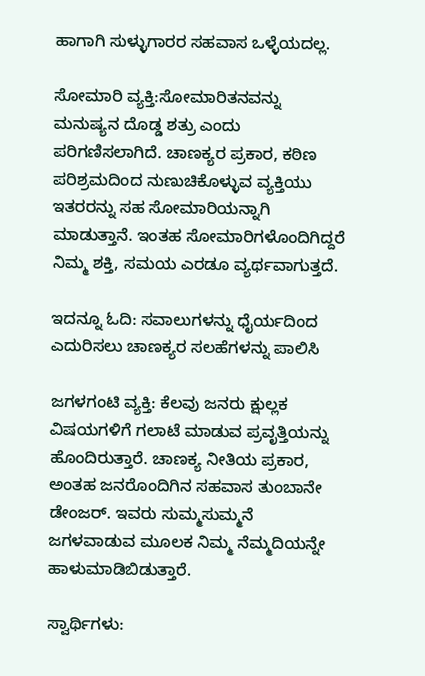ಹಾಗಾಗಿ ಸುಳ್ಳುಗಾರರ ಸಹವಾಸ ಒಳ್ಳೆಯದಲ್ಲ.

ಸೋಮಾರಿ ವ್ಯಕ್ತಿ:ಸೋಮಾರಿತನವನ್ನು ಮನುಷ್ಯನ ದೊಡ್ಡ ಶತ್ರು ಎಂದು ಪರಿಗಣಿಸಲಾಗಿದೆ. ಚಾಣಕ್ಯರ ಪ್ರಕಾರ, ಕಠಿಣ ಪರಿಶ್ರಮದಿಂದ ನುಣುಚಿಕೊಳ್ಳುವ ವ್ಯಕ್ತಿಯು ಇತರರನ್ನು ಸಹ ಸೋಮಾರಿಯನ್ನಾಗಿ ಮಾಡುತ್ತಾನೆ. ಇಂತಹ ಸೋಮಾರಿಗಳೊಂದಿಗಿದ್ದರೆ ನಿಮ್ಮ ಶಕ್ತಿ, ಸಮಯ ಎರಡೂ ವ್ಯರ್ಥವಾಗುತ್ತದೆ.

ಇದನ್ನೂ ಓದಿ: ಸವಾಲುಗಳನ್ನು ಧೈರ್ಯದಿಂದ ಎದುರಿಸಲು ಚಾಣಕ್ಯರ ಸಲಹೆಗಳನ್ನು ಪಾಲಿಸಿ

ಜಗಳಗಂಟಿ ವ್ಯಕ್ತಿ: ಕೆಲವು ಜನರು ಕ್ಷುಲ್ಲಕ ವಿಷಯಗಳಿಗೆ ಗಲಾಟೆ ಮಾಡುವ ಪ್ರವೃತ್ತಿಯನ್ನು ಹೊಂದಿರುತ್ತಾರೆ. ಚಾಣಕ್ಯ ನೀತಿಯ ಪ್ರಕಾರ, ಅಂತಹ ಜನರೊಂದಿಗಿನ ಸಹವಾಸ ತುಂಬಾನೇ ಡೇಂಜರ್. ಇವರು ಸುಮ್ಮಸುಮ್ಮನೆ ಜಗಳವಾಡುವ ಮೂಲಕ ನಿಮ್ಮ ನೆಮ್ಮದಿಯನ್ನೇ ಹಾಳುಮಾಡಿಬಿಡುತ್ತಾರೆ.

ಸ್ವಾರ್ಥಿಗಳು: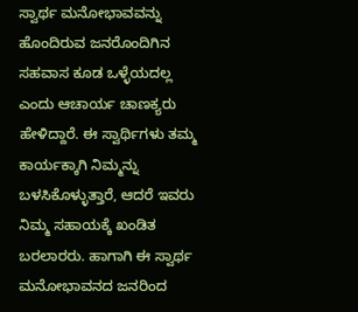ಸ್ವಾರ್ಥ ಮನೋಭಾವವನ್ನು ಹೊಂದಿರುವ ಜನರೊಂದಿಗಿನ ಸಹವಾಸ ಕೂಡ ಒಳ್ಳೆಯದಲ್ಲ ಎಂದು ಆಚಾರ್ಯ ಚಾಣಕ್ಯರು ಹೇಳಿದ್ದಾರೆ. ಈ ಸ್ವಾರ್ಥಿಗಳು ತಮ್ಮ ಕಾರ್ಯಕ್ಕಾಗಿ ನಿಮ್ಮನ್ನು ಬಳಸಿಕೊಳ್ಳುತ್ತಾರೆ, ಆದರೆ ಇವರು ನಿಮ್ಮ ಸಹಾಯಕ್ಕೆ ಖಂಡಿತ ಬರಲಾರರು. ಹಾಗಾಗಿ ಈ ಸ್ವಾರ್ಥ ಮನೋಭಾವನದ ಜನರಿಂದ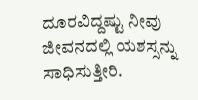ದೂರವಿದ್ದಷ್ಟು ನೀವು ಜೀವನದಲ್ಲಿ ಯಶಸ್ಸನ್ನು ಸಾಧಿಸುತ್ತೀರಿ.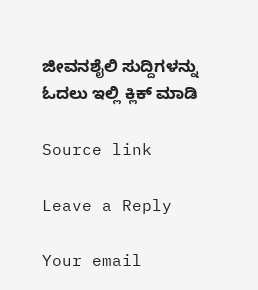ಜೀವನಶೈಲಿ ಸುದ್ದಿಗಳನ್ನು ಓದಲು ಇಲ್ಲಿ ಕ್ಲಿಕ್ ಮಾಡಿ

Source link

Leave a Reply

Your email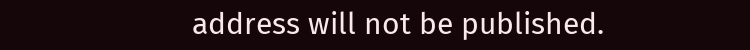address will not be published.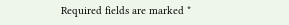Required fields are marked *